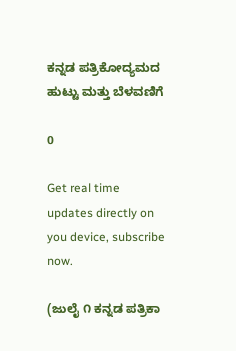ಕನ್ನಡ ಪತ್ರಿಕೋದ್ಯಮದ ಹುಟ್ಟು ಮತ್ತು ಬೆಳವಣಿಗೆ

0

Get real time updates directly on you device, subscribe now.

(ಜುಲೈ ೧ ಕನ್ನಡ ಪತ್ರಿಕಾ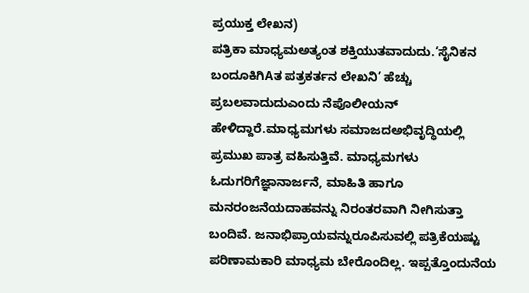ಪ್ರಯುಕ್ತ ಲೇಖನ)
ಪತ್ರಿಕಾ ಮಾಧ್ಯಮಅತ್ಯಂತ ಶಕ್ತಿಯುತವಾದುದು.‘ಸೈನಿಕನ ಬಂದೂಕಿಗಿAತ ಪತ್ರಕರ್ತನ ಲೇಖನಿ’ ಹೆಚ್ಚು ಪ್ರಬಲವಾದುದುಎಂದು ನೆಪೊಲೀಯನ್ ಹೇಳಿದ್ದಾರೆ.ಮಾಧ್ಯಮಗಳು ಸಮಾಜದಅಭಿವೃದ್ಧಿಯಲ್ಲಿ ಪ್ರಮುಖ ಪಾತ್ರ ವಹಿಸುತ್ತಿವೆ. ಮಾಧ್ಯಮಗಳು ಓದುಗರಿಗೆಜ್ಞಾನಾರ್ಜನೆ, ಮಾಹಿತಿ ಹಾಗೂ ಮನರಂಜನೆಯದಾಹವನ್ನು ನಿರಂತರವಾಗಿ ನೀಗಿಸುತ್ತಾ ಬಂದಿವೆ. ಜನಾಭಿಪ್ರಾಯವನ್ನುರೂಪಿಸುವಲ್ಲಿ ಪತ್ರಿಕೆಯಷ್ಟು ಪರಿಣಾಮಕಾರಿ ಮಾಧ್ಯಮ ಬೇರೊಂದಿಲ್ಲ. ಇಪ್ಪತ್ತೊಂದುನೆಯ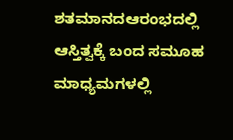ಶತಮಾನದಆರಂಭದಲ್ಲಿ ಆಸ್ತಿತ್ವಕ್ಕೆ ಬಂದ ಸಮೂಹ ಮಾಧ್ಯಮಗಳಲ್ಲಿ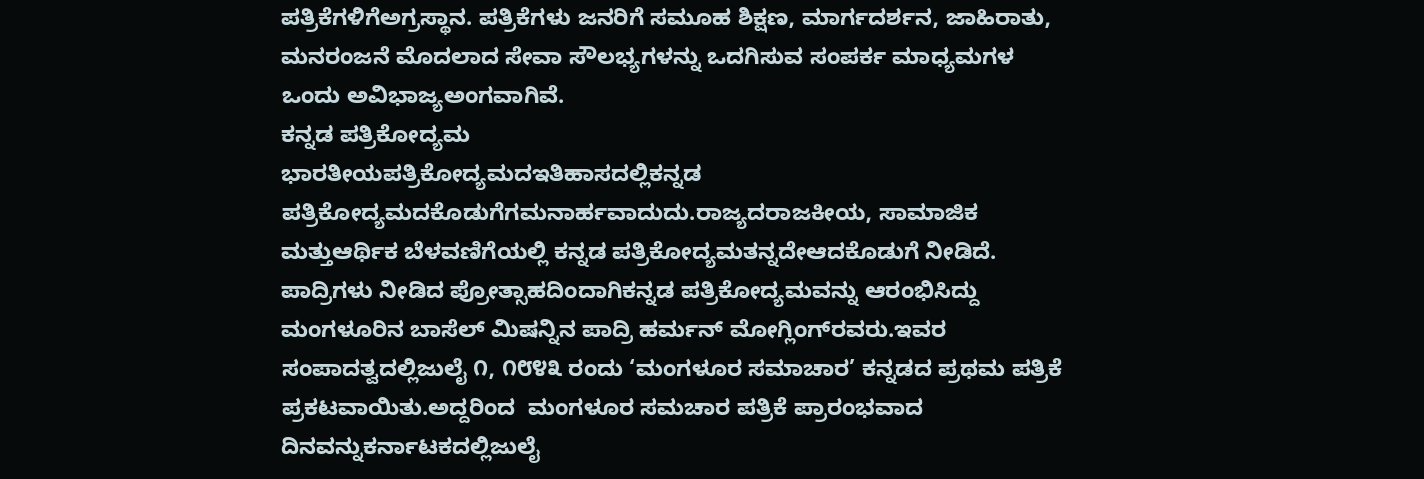ಪತ್ರಿಕೆಗಳಿಗೆಅಗ್ರಸ್ಥಾನ. ಪತ್ರಿಕೆಗಳು ಜನರಿಗೆ ಸಮೂಹ ಶಿಕ್ಷಣ, ಮಾರ್ಗದರ್ಶನ, ಜಾಹಿರಾತು, ಮನರಂಜನೆ ಮೊದಲಾದ ಸೇವಾ ಸೌಲಭ್ಯಗಳನ್ನು ಒದಗಿಸುವ ಸಂಪರ್ಕ ಮಾಧ್ಯಮಗಳ ಒಂದು ಅವಿಭಾಜ್ಯಅಂಗವಾಗಿವೆ.
ಕನ್ನಡ ಪತ್ರಿಕೋದ್ಯಮ
ಭಾರತೀಯಪತ್ರಿಕೋದ್ಯಮದಇತಿಹಾಸದಲ್ಲಿಕನ್ನಡ ಪತ್ರಿಕೋದ್ಯಮದಕೊಡುಗೆಗಮನಾರ್ಹವಾದುದು.ರಾಜ್ಯದರಾಜಕೀಯ, ಸಾಮಾಜಿಕ ಮತ್ತುಆರ್ಥಿಕ ಬೆಳವಣಿಗೆಯಲ್ಲಿ ಕನ್ನಡ ಪತ್ರಿಕೋದ್ಯಮತನ್ನದೇಆದಕೊಡುಗೆ ನೀಡಿದೆ. ಪಾದ್ರಿಗಳು ನೀಡಿದ ಪ್ರೋತ್ಸಾಹದಿಂದಾಗಿಕನ್ನಡ ಪತ್ರಿಕೋದ್ಯಮವನ್ನು ಆರಂಭಿಸಿದ್ದು ಮಂಗಳೂರಿನ ಬಾಸೆಲ್ ಮಿಷನ್ನಿನ ಪಾದ್ರಿ ಹರ್ಮನ್ ಮೋಗ್ಲಿಂಗ್‌ರವರು.ಇವರ ಸಂಪಾದತ್ವದಲ್ಲಿಜುಲೈ ೧, ೧೮೪೩ ರಂದು ‘ಮಂಗಳೂರ ಸಮಾಚಾರ’ ಕನ್ನಡದ ಪ್ರಥಮ ಪತ್ರಿಕೆ ಪ್ರಕಟವಾಯಿತು.ಅದ್ದರಿಂದ  ಮಂಗಳೂರ ಸಮಚಾರ ಪತ್ರಿಕೆ ಪ್ರಾರಂಭವಾದ ದಿನವನ್ನುಕರ್ನಾಟಕದಲ್ಲಿಜುಲೈ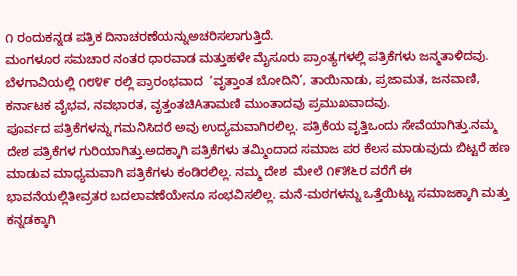೧ ರಂದುಕನ್ನಡ ಪತ್ರಿಕ ದಿನಾಚರಣೆಯನ್ನುಅಚರಿಸಲಾಗುತ್ತಿದೆ.
ಮಂಗಳೂರ ಸಮಚಾರ ನಂತರ ಧಾರವಾಡ ಮತ್ತುಹಳೇ ಮೈಸೂರು ಪ್ರಾಂತ್ಯಗಳಲ್ಲಿ ಪತ್ರಿಕೆಗಳು ಜನ್ಮತಾಳಿದವು. ಬೆಳಗಾವಿಯಲ್ಲಿ ೧೮೪೯ ರಲ್ಲಿ ಪ್ರಾರಂಭವಾದ  ‘ವೃತ್ತಾಂತ ಬೋದಿನಿ’, ತಾಯಿನಾಡು, ಪ್ರಜಾಮತ, ಜನವಾಣಿ, ಕರ್ನಾಟಕ ವೈಭವ, ನವಭಾರತ, ವೃತ್ತಂತಚಿAತಾಮಣಿ ಮುಂತಾದವು ಪ್ರಮುಖವಾದವು.
ಪೂರ್ವದ ಪತ್ರಿಕೆಗಳನ್ನು ಗಮನಿಸಿದರೆ ಅವು ಉದ್ಯಮವಾಗಿರಲಿಲ್ಲ. ಪತ್ರಿಕೆಯ ವೃತ್ತಿಒಂದು ಸೇವೆಯಾಗಿತ್ತು.ನಮ್ಮ ದೇಶ ಪತ್ರಿಕೆಗಳ ಗುರಿಯಾಗಿತ್ತು.ಅದಕ್ಕಾಗಿ ಪತ್ರಿಕೆಗಳು ತಮ್ಮಿಂದಾದ ಸಮಾಜ ಪರ ಕೆಲಸ ಮಾಡುವುದು ಬಿಟ್ಟರೆ ಹಣ ಮಾಡುವ ಮಾಧ್ಯಮವಾಗಿ ಪತ್ರಿಕೆಗಳು ಕಂಡಿರಲಿಲ್ಲ. ನಮ್ಮ ದೇಶ  ಮೇಲೆ ೧೯೫೬ರ ವರೆಗೆ ಈ ಭಾವನೆಯಲ್ಲಿತೀವ್ರತರ ಬದಲಾವಣೆಯೇನೂ ಸಂಭವಿಸಲಿಲ್ಲ. ಮನೆ-ಮಠಗಳನ್ನು ಒತ್ತೆಯಿಟ್ಟು ಸಮಾಜಕ್ಕಾಗಿ ಮತ್ತು ಕನ್ನಡಕ್ಕಾಗಿ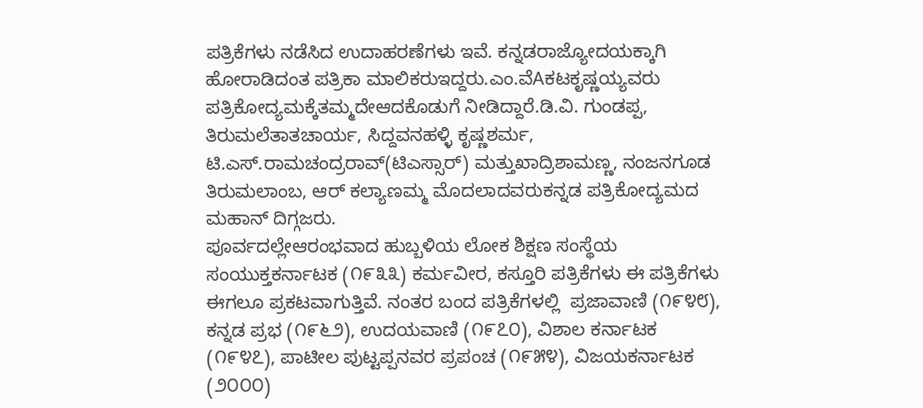ಪತ್ರಿಕೆಗಳು ನಡೆಸಿದ ಉದಾಹರಣೆಗಳು ಇವೆ. ಕನ್ನಡರಾಜ್ಯೋದಯಕ್ಕಾಗಿ ಹೋರಾಡಿದಂತ ಪತ್ರಿಕಾ ಮಾಲಿಕರುಇದ್ದರು.ಎಂ.ವೆAಕಟಕೃಷ್ಣಯ್ಯವರು ಪತ್ರಿಕೋದ್ಯಮಕ್ಕೆತಮ್ಮದೇಆದಕೊಡುಗೆ ನೀಡಿದ್ದಾರೆ.ಡಿ.ವಿ. ಗುಂಡಪ್ಪ, ತಿರುಮಲೆತಾತಚಾರ್ಯ, ಸಿದ್ದವನಹಳ್ಳಿ ಕೃಷ್ಣಶರ್ಮ, ಟಿ.ಎಸ್.ರಾಮಚಂದ್ರರಾವ್(ಟಿಎಸ್ಸಾರ್) ಮತ್ತುಖಾದ್ರಿಶಾಮಣ್ಣ, ನಂಜನಗೂಡ ತಿರುಮಲಾಂಬ, ಆರ್ ಕಲ್ಯಾಣಮ್ಮ ಮೊದಲಾದವರುಕನ್ನಡ ಪತ್ರಿಕೋದ್ಯಮದ ಮಹಾನ್ ದಿಗ್ಗಜರು.
ಪೂರ್ವದಲ್ಲೇಆರಂಭವಾದ ಹುಬ್ಬಳಿಯ ಲೋಕ ಶಿಕ್ಷಣ ಸಂಸ್ಥೆಯ ಸಂಯುಕ್ತಕರ್ನಾಟಕ (೧೯೩೩) ಕರ್ಮವೀರ, ಕಸ್ತೂರಿ ಪತ್ರಿಕೆಗಳು ಈ ಪತ್ರಿಕೆಗಳು ಈಗಲೂ ಪ್ರಕಟವಾಗುತ್ತಿವೆ. ನಂತರ ಬಂದ ಪತ್ರಿಕೆಗಳಲ್ಲಿ  ಪ್ರಜಾವಾಣಿ (೧೯೪೮), ಕನ್ನಡ ಪ್ರಭ (೧೯೬೨), ಉದಯವಾಣಿ (೧೯೭೦), ವಿಶಾಲ ಕರ್ನಾಟಕ (೧೯೪೭), ಪಾಟೀಲ ಪುಟ್ಟಪ್ಪನವರ ಪ್ರಪಂಚ (೧೯೫೪), ವಿಜಯಕರ್ನಾಟಕ (೨೦೦೦)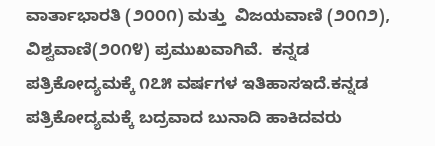ವಾರ್ತಾಭಾರತಿ (೨೦೦೧) ಮತ್ತು  ವಿಜಯವಾಣಿ (೨೦೧೨), ವಿಶ್ವವಾಣಿ(೨೦೧೪) ಪ್ರಮುಖವಾಗಿವೆ.  ಕನ್ನಡ ಪತ್ರಿಕೋದ್ಯಮಕ್ಕೆ ೧೭೫ ವರ್ಷಗಳ ಇತಿಹಾಸಇದೆ.ಕನ್ನಡ ಪತ್ರಿಕೋದ್ಯಮಕ್ಕೆ ಬದ್ರವಾದ ಬುನಾದಿ ಹಾಕಿದವರು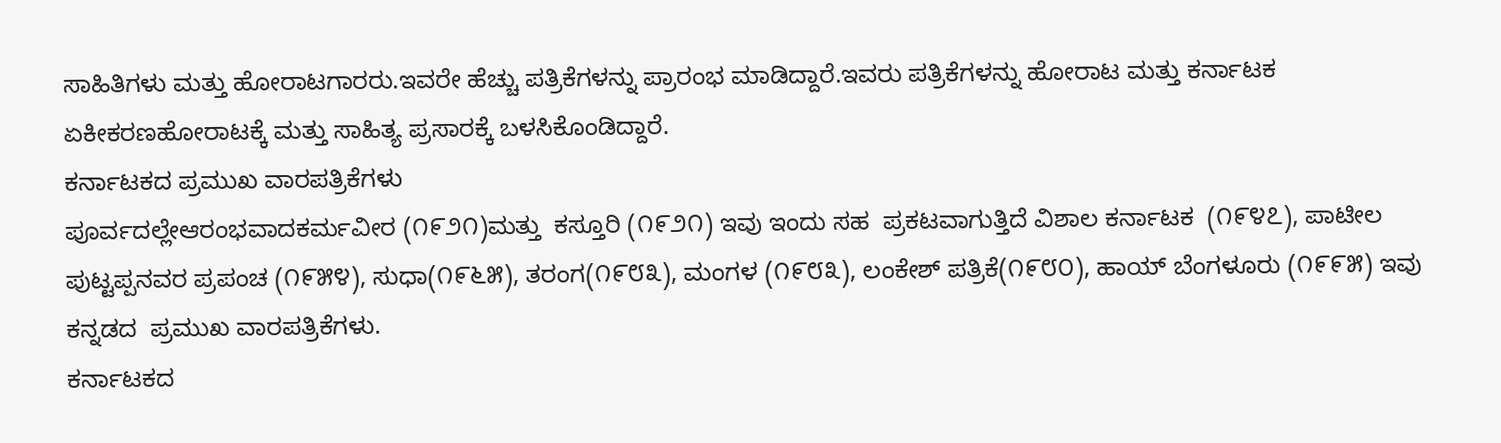ಸಾಹಿತಿಗಳು ಮತ್ತು ಹೋರಾಟಗಾರರು.ಇವರೇ ಹೆಚ್ಚು ಪತ್ರಿಕೆಗಳನ್ನು ಪ್ರಾರಂಭ ಮಾಡಿದ್ದಾರೆ.ಇವರು ಪತ್ರಿಕೆಗಳನ್ನು ಹೋರಾಟ ಮತ್ತು ಕರ್ನಾಟಕ  ಏಕೀಕರಣಹೋರಾಟಕ್ಕೆ ಮತ್ತು ಸಾಹಿತ್ಯ ಪ್ರಸಾರಕ್ಕೆ ಬಳಸಿಕೊಂಡಿದ್ದಾರೆ.
ಕರ್ನಾಟಕದ ಪ್ರಮುಖ ವಾರಪತ್ರಿಕೆಗಳು
ಪೂರ್ವದಲ್ಲೇಆರಂಭವಾದಕರ್ಮವೀರ (೧೯೨೧)ಮತ್ತು  ಕಸ್ತೂರಿ (೧೯೨೧) ಇವು ಇಂದು ಸಹ  ಪ್ರಕಟವಾಗುತ್ತಿದೆ ವಿಶಾಲ ಕರ್ನಾಟಕ  (೧೯೪೭), ಪಾಟೀಲ ಪುಟ್ಟಪ್ಪನವರ ಪ್ರಪಂಚ (೧೯೫೪), ಸುಧಾ(೧೯೬೫), ತರಂಗ(೧೯೮೩), ಮಂಗಳ (೧೯೮೩), ಲಂಕೇಶ್ ಪತ್ರಿಕೆ(೧೯೮೦), ಹಾಯ್ ಬೆಂಗಳೂರು (೧೯೯೫) ಇವು ಕನ್ನಡದ  ಪ್ರಮುಖ ವಾರಪತ್ರಿಕೆಗಳು.
ಕರ್ನಾಟಕದ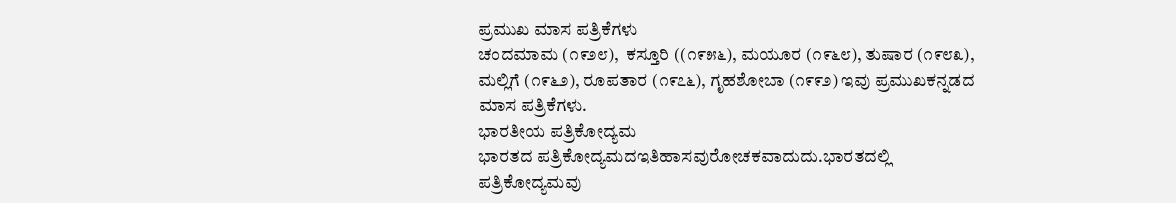ಪ್ರಮುಖ ಮಾಸ ಪತ್ರಿಕೆಗಳು
ಚಂದಮಾಮ (೧೯೨೮),  ಕಸ್ತೂರಿ ((೧೯೫೬), ಮಯೂರ (೧೯೬೮), ತುಷಾರ (೧೯೮೩), ಮಲ್ಲಿಗೆ (೧೯೬೨), ರೂಪತಾರ (೧೯೭೬), ಗೃಹಶೋಬಾ (೧೯೯೨) ಇವು ಪ್ರಮುಖಕನ್ನಡದ ಮಾಸ ಪತ್ರಿಕೆಗಳು.
ಭಾರತೀಯ ಪತ್ರಿಕೋದ್ಯಮ
ಭಾರತದ ಪತ್ರಿಕೋದ್ಯಮದಇತಿಹಾಸವುರೋಚಕವಾದುದು.ಭಾರತದಲ್ಲಿ ಪತ್ರಿಕೋದ್ಯಮವು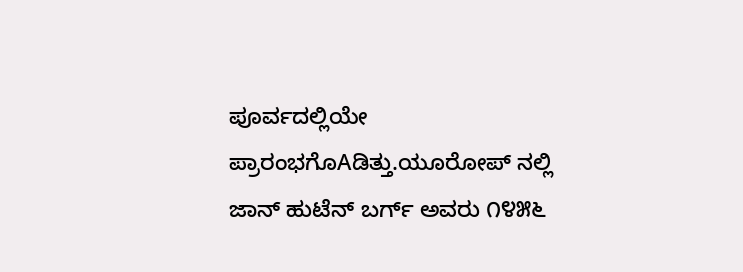ಪೂರ್ವದಲ್ಲಿಯೇ ಪ್ರಾರಂಭಗೊAಡಿತ್ತು.ಯೂರೋಪ್ ನಲ್ಲಿ ಜಾನ್ ಹುಟೆನ್ ಬರ್ಗ್ ಅವರು ೧೪೫೬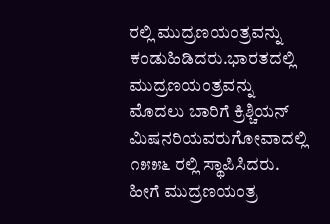ರಲ್ಲಿ ಮುದ್ರಣಯಂತ್ರವನ್ನು ಕಂಡುಹಿಡಿದರು.ಭಾರತದಲ್ಲಿ ಮುದ್ರಣಯಂತ್ರವನ್ನು ಮೊದಲು ಬಾರಿಗೆ ಕ್ರಿಶ್ಚಿಯನ್ ಮಿಷನರಿಯವರುಗೋವಾದಲ್ಲಿ ೧೫೫೬ ರಲ್ಲಿ ಸ್ಥಾಪಿಸಿದರು. ಹೀಗೆ ಮುದ್ರಣಯಂತ್ರ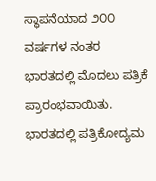ಸ್ಥಾಪನೆಯಾದ ೨೦೦ ವರ್ಷಗಳ ನಂತರ ಭಾರತದಲ್ಲಿ ಮೊದಲು ಪತ್ರಿಕೆ ಪ್ರಾರಂಭವಾಯಿತು.
ಭಾರತದಲ್ಲಿ ಪತ್ರಿಕೋದ್ಯಮ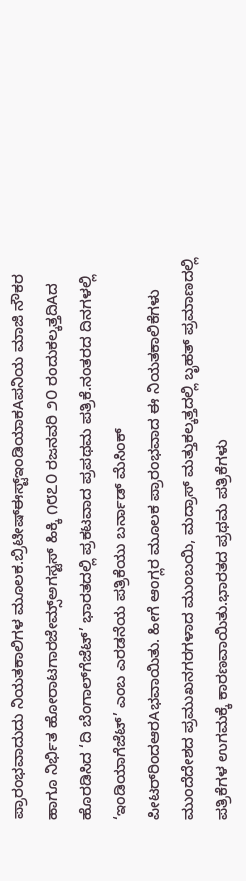ಪ್ರಾರಂಭವಾದುದು ನಿಯತಕಾಲಿಗಳ ಮೂಲಕ.ಬ್ರಿಟೀಷ್‌ಈಸ್ಟ್ಇಂಡಿಯಾಕAಪನಿಯ ಮಾಜಿ ನೌಕರ ಹಾಗೂ ನಿರ್ಭಿತ ಹೋರಾಟಗಾರಜೇಮ್ಸ್ಅಗಸ್ಟಸ್ ಹಿಕ್ಕಿ ೧೮೭೦ ರಜನವರಿ ೨೦ ರಂದುಕಲ್ಕತ್ತದಿAದ ಹೊರಡಿಸಿದ ‘ದಿ ಬೆಂಗಾಲ್‌ಗೆಜೆಟ್’ ಭಾರತದಲ್ಲಿ ಪ್ರಕಟವಾದ ಪ್ರಪಥಮ ಪತ್ರಿಕೆ.ನಂತರದ ದಿನಗಳಲ್ಲಿ ‘ಇಂಡಿಯಾಗೆಜೆಟ್’ ಎಂಬ ಎರಡನೆಯ ಪತ್ರಿಕೆಯು ಬರ್ನಾಡ್ ಮೆಸಿಂಕ್ ಪೀಟರ್‌ರಿಂದಆರAಭವಾಯಿತು. ಹೀಗೆ ಆಂಗ್ಲರ ಮೂಲಕ ಪ್ರಾರಂಭವಾದ ಈ ನಿಯತಕಾಲಿಕೆಗಳು  ಮುಂದೆದೇಶದ ಪ್ರಮುಖನಗರಗಳಾದ ಮುಂಬಯಿ, ಮದ್ರಾಸ್ ಮತ್ತುಕಲ್ಕತ್ತದಲ್ಲಿ ಬೃಹತ್ ಪ್ರಮಾಣದಲ್ಲಿ ಪತ್ರಿಕೆಗಳ ಉಗಮಕ್ಕೆ ಕಾರಣವಾಯಿತು.ಭಾರತದ ಪ್ರಥಮ ಪತ್ರಿಕೆಗಳು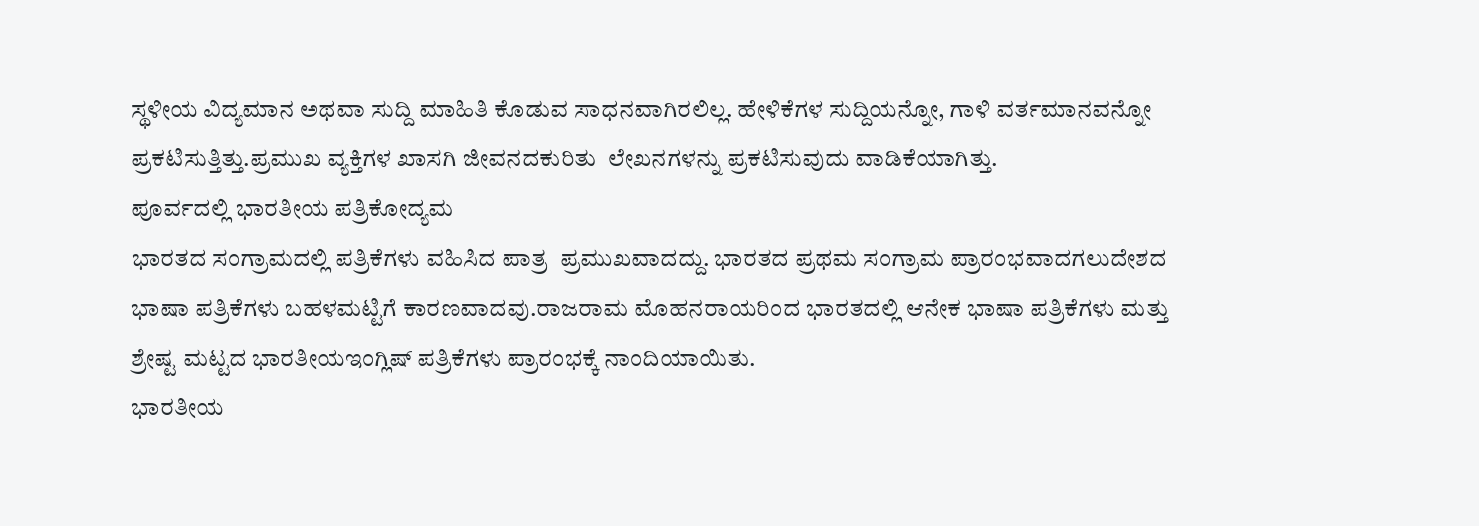ಸ್ಥಳೀಯ ವಿದ್ಯಮಾನ ಅಥವಾ ಸುದ್ದಿ ಮಾಹಿತಿ ಕೊಡುವ ಸಾಧನವಾಗಿರಲಿಲ್ಲ. ಹೇಳಿಕೆಗಳ ಸುದ್ದಿಯನ್ನೋ, ಗಾಳಿ ವರ್ತಮಾನವನ್ನೋ ಪ್ರಕಟಿಸುತ್ತಿತ್ತು.ಪ್ರಮುಖ ವ್ಯಕ್ತಿಗಳ ಖಾಸಗಿ ಜೀವನದಕುರಿತು  ಲೇಖನಗಳನ್ನು ಪ್ರಕಟಿಸುವುದು ವಾಡಿಕೆಯಾಗಿತ್ತು.
ಪೂರ್ವದಲ್ಲಿ ಭಾರತೀಯ ಪತ್ರಿಕೋದ್ಯಮ
ಭಾರತದ ಸಂಗ್ರಾಮದಲ್ಲಿ ಪತ್ರಿಕೆಗಳು ವಹಿಸಿದ ಪಾತ್ರ  ಪ್ರಮುಖವಾದದ್ದು. ಭಾರತದ ಪ್ರಥಮ ಸಂಗ್ರಾಮ ಪ್ರಾರಂಭವಾದಗಲುದೇಶದ ಭಾಷಾ ಪತ್ರಿಕೆಗಳು ಬಹಳಮಟ್ಟಿಗೆ ಕಾರಣವಾದವು.ರಾಜರಾಮ ಮೊಹನರಾಯರಿಂದ ಭಾರತದಲ್ಲಿ ಆನೇಕ ಭಾಷಾ ಪತ್ರಿಕೆಗಳು ಮತ್ತು ಶ್ರೇಷ್ಟ ಮಟ್ಟದ ಭಾರತೀಯಇಂಗ್ಲಿಷ್ ಪತ್ರಿಕೆಗಳು ಪ್ರಾರಂಭಕ್ಕೆ ನಾಂದಿಯಾಯಿತು.
ಭಾರತೀಯ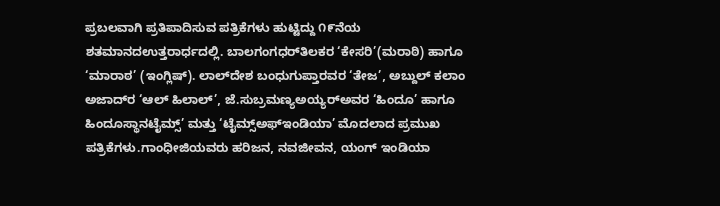ಪ್ರಬಲವಾಗಿ ಪ್ರತಿಪಾದಿಸುವ ಪತ್ರಿಕೆಗಳು ಹುಟ್ಟಿದ್ದು ೧೯ನೆಯ ಶತಮಾನದಉತ್ತರಾರ್ಧದಲ್ಲಿ. ಬಾಲಗಂಗಧರ್‌ತಿಲಕರ ‘ಕೇಸರಿ’(ಮರಾಠಿ) ಹಾಗೂ ‘ಮಾರಾಠ’ (ಇಂಗ್ಲಿಷ್). ಲಾಲ್‌ದೇಶ ಬಂಧುಗುಪ್ತಾರವರ ‘ತೇಜ’, ಅಬ್ದುಲ್ ಕಲಾಂ ಅಜಾದ್‌ರ ‘ಆಲ್ ಹಿಲಾಲ್’, ಜೆ.ಸುಬ್ರಮಣ್ಯಅಯ್ಯರ್‌ಅವರ ‘ಹಿಂದೂ’ ಹಾಗೂ ಹಿಂದೂಸ್ಥಾನಟೈಮ್ಸ್’ ಮತ್ತು ‘ಟೈಮ್ಸ್ಅಫ್‌ಇಂಡಿಯಾ’ ಮೊದಲಾದ ಪ್ರಮುಖ ಪತ್ರಿಕೆಗಳು.ಗಾಂಧೀಜಿಯವರು ಹರಿಜನ, ನವಜೀವನ, ಯಂಗ್ ಇಂಡಿಯಾ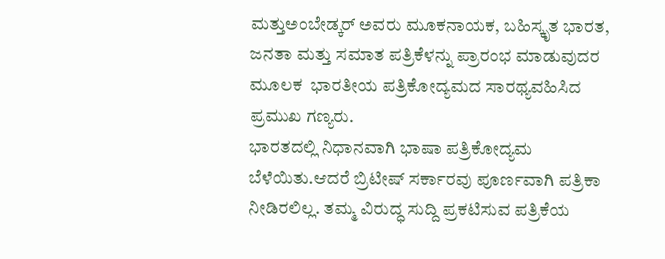ಮತ್ತುಅಂಬೇಡ್ಕರ್ ಅವರು ಮೂಕನಾಯಕ, ಬಹಿಸ್ಕೃತ ಭಾರತ, ಜನತಾ ಮತ್ತು ಸಮಾತ ಪತ್ರಿಕೆಳನ್ನು ಪ್ರಾರಂಭ ಮಾಡುವುದರ ಮೂಲಕ  ಭಾರತೀಯ ಪತ್ರಿಕೋದ್ಯಮದ ಸಾರಥ್ಯವಹಿಸಿದ ಪ್ರಮುಖ ಗಣ್ಯರು.
ಭಾರತದಲ್ಲಿ ನಿಧಾನವಾಗಿ ಭಾಷಾ ಪತ್ರಿಕೋದ್ಯಮ ಬೆಳೆಯಿತು.ಆದರೆ ಬ್ರಿಟೀಷ್ ಸರ್ಕಾರವು ಪೂರ್ಣವಾಗಿ ಪತ್ರಿಕಾ ನೀಡಿರಲಿಲ್ಲ. ತಮ್ಮ ವಿರುದ್ಧ ಸುದ್ದಿ ಪ್ರಕಟಿಸುವ ಪತ್ರಿಕೆಯ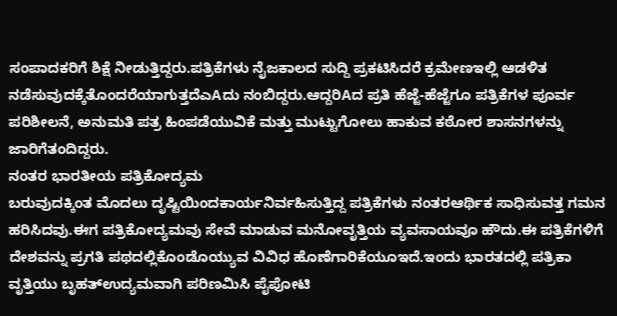ಸಂಪಾದಕರಿಗೆ ಶಿಕ್ಷೆ ನೀಡುತ್ತಿದ್ದರು.ಪತ್ರಿಕೆಗಳು ನೈಜಕಾಲದ ಸುದ್ದಿ ಪ್ರಕಟಿಸಿದರೆ ಕ್ರಮೇಣಇಲ್ಲಿ ಆಡಳಿತ ನಡೆಸುವುದಕ್ಕೆತೊಂದರೆಯಾಗುತ್ತದೆಎAದು ನಂಬಿದ್ದರು.ಆದ್ದರಿAದ ಪ್ರತಿ ಹೆಜ್ಜೆ-ಹೆಜ್ಜೆಗೂ ಪತ್ರಿಕೆಗಳ ಪೂರ್ವ ಪರಿಶೀಲನೆ, ಅನುಮತಿ ಪತ್ರ ಹಿಂಪಡೆಯುವಿಕೆ ಮತ್ತು ಮುಟ್ಟುಗೋಲು ಹಾಕುವ ಕಠೋರ ಶಾಸನಗಳನ್ನು ಜಾರಿಗೆತಂದಿದ್ದರು.
ನಂತರ ಭಾರತೀಯ ಪತ್ರಿಕೋದ್ಯಮ
ಬರುವುದಕ್ಕಿಂತ ಮೊದಲು ದೃಷ್ಟಿಯಿಂದಕಾರ್ಯನಿರ್ವಹಿಸುತ್ತಿದ್ದ ಪತ್ರಿಕೆಗಳು ನಂತರಆರ್ಥಿಕ ಸಾಧಿಸುವತ್ತ ಗಮನ ಹರಿಸಿದವು.ಈಗ ಪತ್ರಿಕೋದ್ಯಮವು ಸೇವೆ ಮಾಡುವ ಮನೋವೃತ್ತಿಯ ವ್ಯವಸಾಯವೂ ಹೌದು.ಈ ಪತ್ರಿಕೆಗಳಿಗೆ ದೇಶವನ್ನು ಪ್ರಗತಿ ಪಥದಲ್ಲಿಕೊಂಡೊಯ್ಯುವ ವಿವಿಧ ಹೊಣೆಗಾರಿಕೆಯೂಇದೆ.ಇಂದು ಭಾರತದಲ್ಲಿ ಪತ್ರಿಕಾ ವೃತ್ತಿಯು ಬೃಹತ್‌ಉದ್ಯಮವಾಗಿ ಪರಿಣಮಿಸಿ ಪೈಪೋಟಿ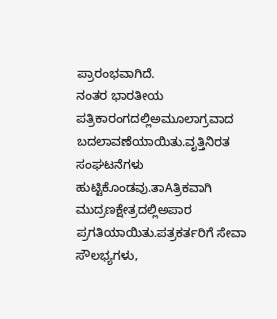ಪ್ರಾರಂಭವಾಗಿದೆ.
ನಂತರ ಭಾರತೀಯ ಪತ್ರಿಕಾರಂಗದಲ್ಲಿಅಮೂಲಾಗ್ರವಾದ ಬದಲಾವಣೆಯಾಯಿತು.ವೃತ್ತಿನಿರತ ಸಂಘಟನೆಗಳು ಹುಟ್ಟಿಕೊಂಡವು.ತಾAತ್ರಿಕವಾಗಿ ಮುದ್ರಣಕ್ಷೇತ್ರದಲ್ಲಿಅಪಾರ ಪ್ರಗತಿಯಾಯಿತು.ಪತ್ರಕರ್ತರಿಗೆ ಸೇವಾ ಸೌಲಭ್ಯಗಳು,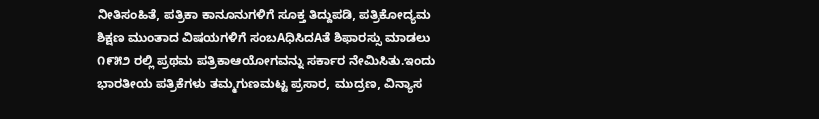ನೀತಿಸಂಹಿತೆ, ಪತ್ರಿಕಾ ಕಾನೂನುಗಳಿಗೆ ಸೂಕ್ತ ತಿದ್ದುಪಡಿ, ಪತ್ರಿಕೋದ್ಯಮ ಶಿಕ್ಷಣ ಮುಂತಾದ ವಿಷಯಗಳಿಗೆ ಸಂಬAಧಿಸಿದAತೆ ಶಿಫಾರಸ್ಸು ಮಾಡಲು ೧೯೫೨ ರಲ್ಲಿ ಪ್ರಥಮ ಪತ್ರಿಕಾಆಯೋಗವನ್ನು ಸರ್ಕಾರ ನೇಮಿಸಿತು.ಇಂದು ಭಾರತೀಯ ಪತ್ರಿಕೆಗಳು ತಮ್ಮಗುಣಮಟ್ಟ ಪ್ರಸಾರ, ಮುದ್ರಣ, ವಿನ್ಯಾಸ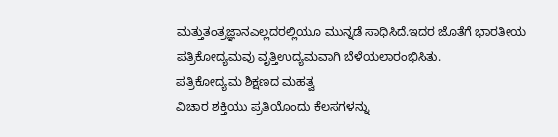ಮತ್ತುತಂತ್ರಜ್ಞಾನಎಲ್ಲದರಲ್ಲಿಯೂ ಮುನ್ನಡೆ ಸಾಧಿಸಿದೆ.ಇದರ ಜೊತೆಗೆ ಭಾರತೀಯ ಪತ್ರಿಕೋದ್ಯಮವು ವೃತ್ತಿಉದ್ಯಮವಾಗಿ ಬೆಳೆಯಲಾರಂಭಿಸಿತು.
ಪತ್ರಿಕೋದ್ಯಮ ಶಿಕ್ಷಣದ ಮಹತ್ವ
ವಿಚಾರ ಶಕ್ತಿಯು ಪ್ರತಿಯೊಂದು ಕೆಲಸಗಳನ್ನು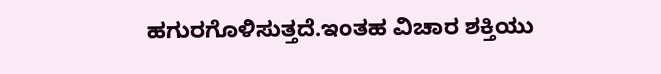ಹಗುರಗೊಳಿಸುತ್ತದೆ.ಇಂತಹ ವಿಚಾರ ಶಕ್ತಿಯು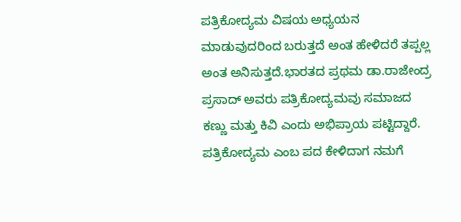ಪತ್ರಿಕೋದ್ಯಮ ವಿಷಯ ಅಧ್ಯಯನ ಮಾಡುವುದರಿಂದ ಬರುತ್ತದೆ ಅಂತ ಹೇಳಿದರೆ ತಪ್ಪಲ್ಲ ಅಂತ ಅನಿಸುತ್ತದೆ.ಭಾರತದ ಪ್ರಥಮ ಡಾ.ರಾಜೇಂದ್ರ ಪ್ರಸಾದ್ ಅವರು ಪತ್ರಿಕೋದ್ಯಮವು ಸಮಾಜದ ಕಣ್ಣು ಮತ್ತು ಕಿವಿ ಎಂದು ಅಭಿಪ್ರಾಯ ಪಟ್ಟಿದ್ದಾರೆ.  ಪತ್ರಿಕೋದ್ಯಮ ಎಂಬ ಪದ ಕೇಳಿದಾಗ ನಮಗೆ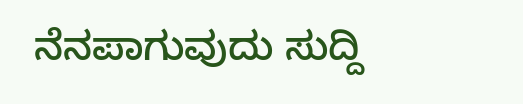ನೆನಪಾಗುವುದು ಸುದ್ದಿ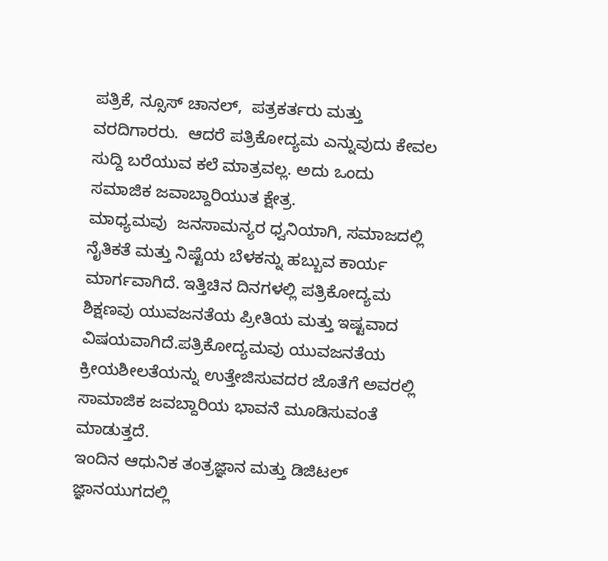ಪತ್ರಿಕೆ, ನ್ಸೂಸ್ ಚಾನಲ್,  ಪತ್ರಕರ್ತರು ಮತ್ತು  ವರದಿಗಾರರು.  ಆದರೆ ಪತ್ರಿಕೋದ್ಯಮ ಎನ್ನುವುದು ಕೇವಲ ಸುದ್ದಿ ಬರೆಯುವ ಕಲೆ ಮಾತ್ರವಲ್ಲ. ಅದು ಒಂದು ಸಮಾಜಿಕ ಜವಾಬ್ದಾರಿಯುತ ಕ್ಷೇತ್ರ.
ಮಾಧ್ಯಮವು  ಜನಸಾಮನ್ಯರ ಧ್ವನಿಯಾಗಿ, ಸಮಾಜದಲ್ಲಿ ನೈತಿಕತೆ ಮತ್ತು ನಿಷ್ಟೆಯ ಬೆಳಕನ್ನು ಹಬ್ಬುವ ಕಾರ್ಯ ಮಾರ್ಗವಾಗಿದೆ. ಇತ್ತಿಚಿನ ದಿನಗಳಲ್ಲಿ ಪತ್ರಿಕೋದ್ಯಮ ಶಿಕ್ಷಣವು ಯುವಜನತೆಯ ಪ್ರೀತಿಯ ಮತ್ತು ಇಷ್ಟವಾದ ವಿಷಯವಾಗಿದೆ.ಪತ್ರಿಕೋದ್ಯಮವು ಯುವಜನತೆಯ ಕ್ರೀಯಶೀಲತೆಯನ್ನು ಉತ್ತೇಜಿಸುವದರ ಜೊತೆಗೆ ಅವರಲ್ಲಿ ಸಾಮಾಜಿಕ ಜವಬ್ದಾರಿಯ ಭಾವನೆ ಮೂಡಿಸುವಂತೆ ಮಾಡುತ್ತದೆ.
ಇಂದಿನ ಆಧುನಿಕ ತಂತ್ರಜ್ಞಾನ ಮತ್ತು ಡಿಜಿಟಲ್ ಜ್ಞಾನಯುಗದಲ್ಲಿ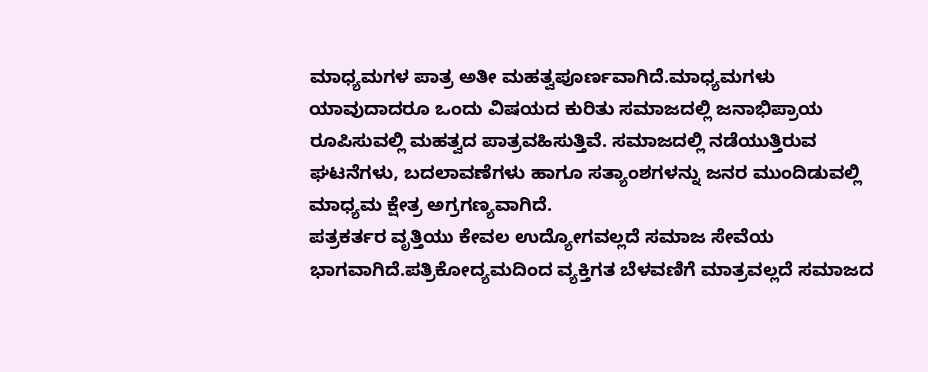ಮಾಧ್ಯಮಗಳ ಪಾತ್ರ ಅತೀ ಮಹತ್ವಪೂರ್ಣವಾಗಿದೆ.ಮಾಧ್ಯಮಗಳು ಯಾವುದಾದರೂ ಒಂದು ವಿಷಯದ ಕುರಿತು ಸಮಾಜದಲ್ಲಿ ಜನಾಭಿಪ್ರಾಯ ರೂಪಿಸುವಲ್ಲಿ ಮಹತ್ವದ ಪಾತ್ರವಹಿಸುತ್ತಿವೆ. ಸಮಾಜದಲ್ಲಿ ನಡೆಯುತ್ತಿರುವ ಘಟನೆಗಳು, ಬದಲಾವಣೆಗಳು ಹಾಗೂ ಸತ್ಯಾಂಶಗಳನ್ನು ಜನರ ಮುಂದಿಡುವಲ್ಲಿ ಮಾಧ್ಯಮ ಕ್ಷೇತ್ರ ಅಗ್ರಗಣ್ಯವಾಗಿದೆ.
ಪತ್ರಕರ್ತರ ವೃತ್ತಿಯು ಕೇವಲ ಉದ್ಯೋಗವಲ್ಲದೆ ಸಮಾಜ ಸೇವೆಯ ಭಾಗವಾಗಿದೆ.ಪತ್ರಿಕೋದ್ಯಮದಿಂದ ವ್ಯಕ್ತಿಗತ ಬೆಳವಣಿಗೆ ಮಾತ್ರವಲ್ಲದೆ ಸಮಾಜದ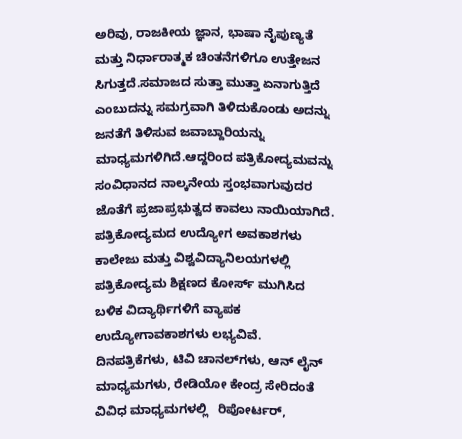ಅರಿವು, ರಾಜಕೀಯ ಜ್ಞಾನ, ಭಾಷಾ ನೈಪುಣ್ಯತೆ ಮತ್ತು ನಿರ್ಧಾರಾತ್ಮಕ ಚಿಂತನೆಗಳಿಗೂ ಉತ್ತೇಜನ ಸಿಗುತ್ತದೆ.ಸಮಾಜದ ಸುತ್ತಾ ಮುತ್ತಾ ಏನಾಗುತ್ತಿದೆ ಎಂಬುದನ್ನು ಸಮಗ್ರವಾಗಿ ತಿಳಿದುಕೊಂಡು ಅದನ್ನು ಜನತೆಗೆ ತಿಳಿಸುವ ಜವಾಬ್ದಾರಿಯನ್ನು ಮಾಧ್ಯಮಗಳಿಗಿದೆ.ಆದ್ದರಿಂದ ಪತ್ರಿಕೋದ್ಯಮವನ್ನು ಸಂವಿಧಾನದ ನಾಲ್ಕನೇಯ ಸ್ತಂಭವಾಗುವುದರ ಜೊತೆಗೆ ಪ್ರಜಾಪ್ರಭುತ್ವದ ಕಾವಲು ನಾಯಿಯಾಗಿದೆ.
ಪತ್ರಿಕೋದ್ಯಮದ ಉದ್ಯೋಗ ಅವಕಾಶಗಳು
ಕಾಲೇಜು ಮತ್ತು ವಿಶ್ವವಿದ್ಯಾನಿಲಯಗಳಲ್ಲಿ ಪತ್ರಿಕೋದ್ಯಮ ಶಿಕ್ಷಣದ ಕೋರ್ಸ್ ಮುಗಿಸಿದ ಬಳಿಕ ವಿದ್ಯಾರ್ಥಿಗಳಿಗೆ ವ್ಯಾಪಕ ಉದ್ಯೋಗಾವಕಾಶಗಳು ಲಭ್ಯವಿವೆ. ದಿನಪತ್ರಿಕೆಗಳು, ಟಿವಿ ಚಾನಲ್‌ಗಳು, ಆನ್ ಲೈನ್ ಮಾಧ್ಯಮಗಳು, ರೇಡಿಯೋ ಕೇಂದ್ರ ಸೇರಿದಂತೆ ವಿವಿಧ ಮಾಧ್ಯಮಗಳಲ್ಲಿ   ರಿಪೋರ್ಟರ್,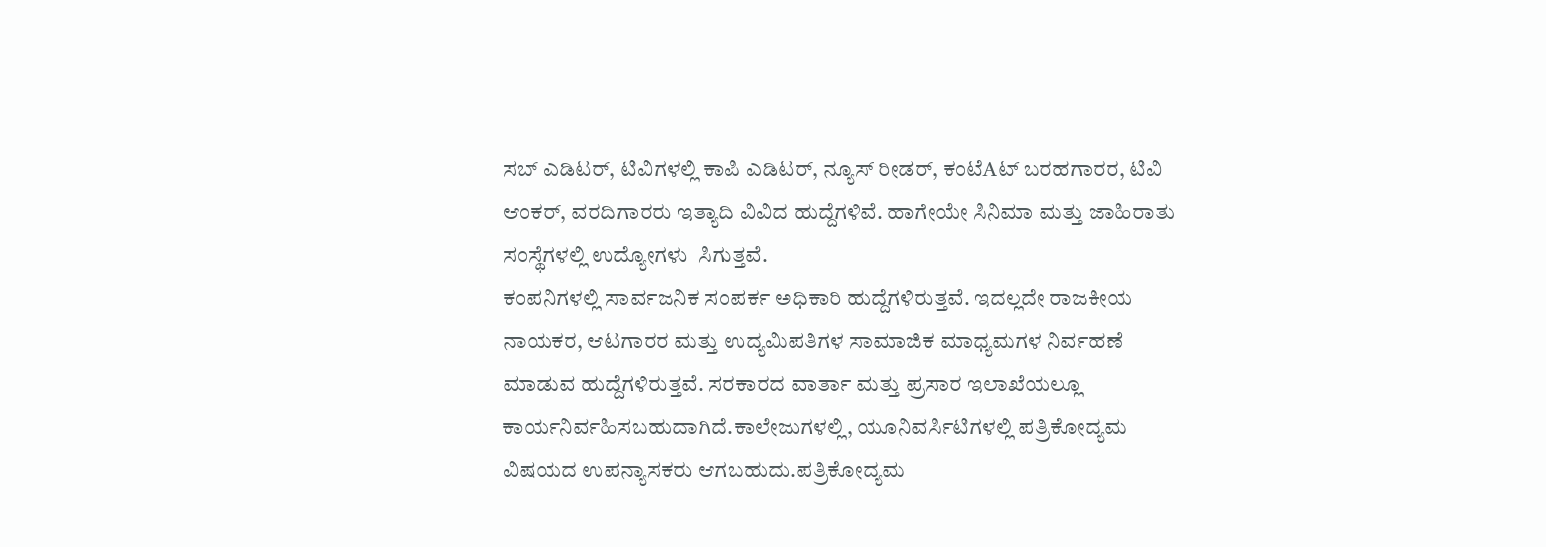ಸಬ್ ಎಡಿಟರ್, ಟಿವಿಗಳಲ್ಲಿ ಕಾಪಿ ಎಡಿಟರ್, ನ್ಯೂಸ್ ರೀಡರ್, ಕಂಟೆAಟ್ ಬರಹಗಾರರ, ಟಿವಿ ಆಂಕರ್, ವರದಿಗಾರರು ಇತ್ಯಾದಿ ವಿವಿದ ಹುದ್ದೆಗಳಿವೆ. ಹಾಗೇಯೇ ಸಿನಿಮಾ ಮತ್ತು ಜಾಹಿರಾತು ಸಂಸ್ಥೆಗಳಲ್ಲಿ ಉದ್ಯೋಗಳು  ಸಿಗುತ್ತವೆ.
ಕಂಪನಿಗಳಲ್ಲಿ ಸಾರ್ವಜನಿಕ ಸಂಪರ್ಕ ಅಧಿಕಾರಿ ಹುದ್ದೆಗಳಿರುತ್ತವೆ. ಇದಲ್ಲದೇ ರಾಜಕೀಯ ನಾಯಕರ, ಆಟಗಾರರ ಮತ್ತು ಉದ್ಯಮಿಪತಿಗಳ ಸಾಮಾಜಿಕ ಮಾಧ್ಯಮಗಳ ನಿರ್ವಹಣೆ ಮಾಡುವ ಹುದ್ದೆಗಳಿರುತ್ತವೆ. ಸರಕಾರದ ವಾರ್ತಾ ಮತ್ತು ಪ್ರಸಾರ ಇಲಾಖೆಯಲ್ಲೂ ಕಾರ್ಯನಿರ್ವಹಿಸಬಹುದಾಗಿದೆ.ಕಾಲೇಜುಗಳಲ್ಲಿ, ಯೂನಿವರ್ಸಿಟಿಗಳಲ್ಲಿ ಪತ್ರಿಕೋದ್ಯಮ ವಿಷಯದ ಉಪನ್ಯಾಸಕರು ಆಗಬಹುದು.ಪತ್ರಿಕೋದ್ಯಮ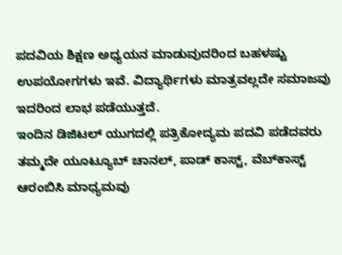ಪದವಿಯ ಶಿಕ್ಷಣ ಅಧ್ಯಯನ ಮಾಡುವುದರಿಂದ ಬಹಳಷ್ಟು ಉಪಯೋಗಗಳು ಇವೆ. ವಿದ್ಯಾರ್ಥಿಗಳು ಮಾತ್ರವಲ್ಲದೇ ಸಮಾಜವು ಇದರಿಂದ ಲಾಭ ಪಡೆಯುತ್ತದೆ.
ಇಂದಿನ ಡಿಜಿಟಲ್ ಯುಗದಲ್ಲಿ ಪತ್ರಿಕೋದ್ಯಮ ಪದವಿ ಪಡೆದವರು ತಮ್ಮದೇ ಯೂಟ್ಯೂಬ್ ಚಾನಲ್, ಪಾಡ್ ಕಾಸ್ಟ್, ವೆಬ್‌ಕಾಸ್ಟ್ ಆರಂಬಿಸಿ ಮಾಧ್ಯಮವು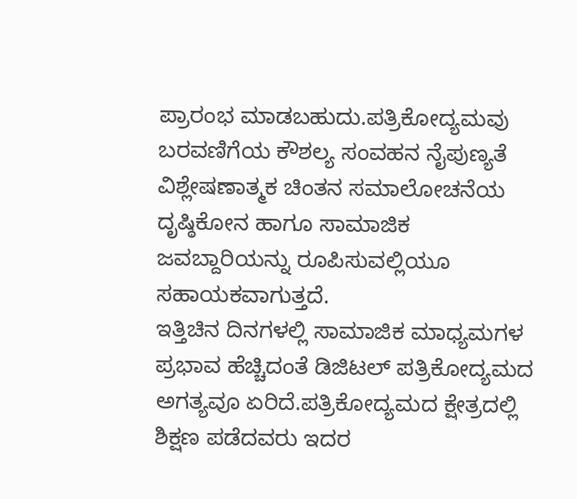ಪ್ರಾರಂಭ ಮಾಡಬಹುದು.ಪತ್ರಿಕೋದ್ಯಮವು ಬರವಣಿಗೆಯ ಕೌಶಲ್ಯ ಸಂವಹನ ನೈಪುಣ್ಯತೆ ವಿಶ್ಲೇಷಣಾತ್ಮಕ ಚಿಂತನ ಸಮಾಲೋಚನೆಯ ದೃಷ್ಠಿಕೋನ ಹಾಗೂ ಸಾಮಾಜಿಕ ಜವಬ್ದಾರಿಯನ್ನು ರೂಪಿಸುವಲ್ಲಿಯೂ ಸಹಾಯಕವಾಗುತ್ತದೆ.
ಇತ್ತಿಚಿನ ದಿನಗಳಲ್ಲಿ ಸಾಮಾಜಿಕ ಮಾಧ್ಯಮಗಳ ಪ್ರಭಾವ ಹೆಚ್ಚಿದಂತೆ ಡಿಜಿಟಲ್ ಪತ್ರಿಕೋದ್ಯಮದ ಅಗತ್ಯವೂ ಏರಿದೆ.ಪತ್ರಿಕೋದ್ಯಮದ ಕ್ಷೇತ್ರದಲ್ಲಿ ಶಿಕ್ಷಣ ಪಡೆದವರು ಇದರ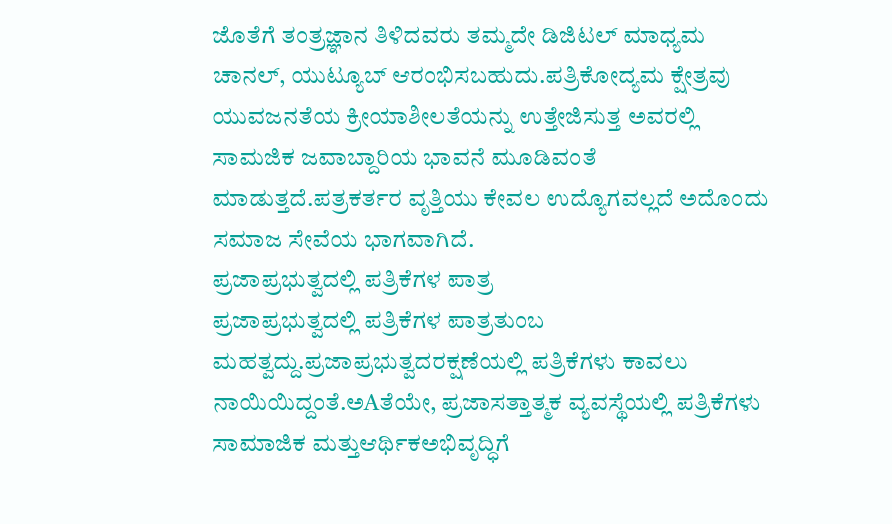ಜೊತೆಗೆ ತಂತ್ರಜ್ಞಾನ ತಿಳಿದವರು ತಮ್ಮದೇ ಡಿಜಿಟಲ್ ಮಾಧ್ಯಮ ಚಾನಲ್, ಯುಟ್ಯೂಬ್ ಆರಂಭಿಸಬಹುದು.ಪತ್ರಿಕೋದ್ಯಮ ಕ್ಷೇತ್ರವು ಯುವಜನತೆಯ ಕ್ರೀಯಾಶೀಲತೆಯನ್ನು ಉತ್ತೇಜಿಸುತ್ತ ಅವರಲ್ಲಿ ಸಾಮಜಿಕ ಜವಾಬ್ದಾರಿಯ ಭಾವನೆ ಮೂಡಿವಂತೆ ಮಾಡುತ್ತದೆ.ಪತ್ರಕರ್ತರ ವೃತ್ತಿಯು ಕೇವಲ ಉದ್ಯೊಗವಲ್ಲದೆ ಅದೊಂದು ಸಮಾಜ ಸೇವೆಯ ಭಾಗವಾಗಿದೆ.
ಪ್ರಜಾಪ್ರಭುತ್ವದಲ್ಲಿ ಪತ್ರಿಕೆಗಳ ಪಾತ್ರ
ಪ್ರಜಾಪ್ರಭುತ್ವದಲ್ಲಿ ಪತ್ರಿಕೆಗಳ ಪಾತ್ರತುಂಬ ಮಹತ್ವದ್ದು.ಪ್ರಜಾಪ್ರಭುತ್ವದರಕ್ಷಣೆಯಲ್ಲಿ ಪತ್ರಿಕೆಗಳು ಕಾವಲು ನಾಯಿಯಿದ್ದಂತೆ.ಅAತೆಯೇ, ಪ್ರಜಾಸತ್ತಾತ್ಮಕ ವ್ಯವಸ್ಥೆಯಲ್ಲಿ ಪತ್ರಿಕೆಗಳು ಸಾಮಾಜಿಕ ಮತ್ತುಆರ್ಥಿಕಅಭಿವೃದ್ಧಿಗೆ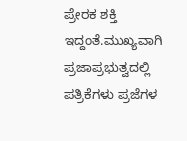ಪ್ರೇರಕ ಶಕ್ತಿ ಇದ್ದಂತೆ.ಮುಖ್ಯವಾಗಿ ಪ್ರಜಾಪ್ರಭುತ್ವದಲ್ಲಿ ಪತ್ರಿಕೆಗಳು ಪ್ರಜೆಗಳ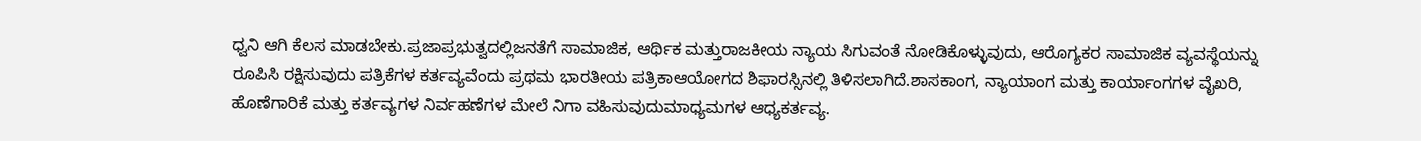ಧ್ವನಿ ಆಗಿ ಕೆಲಸ ಮಾಡಬೇಕು.ಪ್ರಜಾಪ್ರಭುತ್ವದಲ್ಲಿಜನತೆಗೆ ಸಾಮಾಜಿಕ, ಆರ್ಥಿಕ ಮತ್ತುರಾಜಕೀಯ ನ್ಯಾಯ ಸಿಗುವಂತೆ ನೋಡಿಕೊಳ್ಳುವುದು, ಆರೊಗ್ಯಕರ ಸಾಮಾಜಿಕ ವ್ಯವಸ್ಥೆಯನ್ನು ರೂಪಿಸಿ ರಕ್ಷಿಸುವುದು ಪತ್ರಿಕೆಗಳ ಕರ್ತವ್ಯವೆಂದು ಪ್ರಥಮ ಭಾರತೀಯ ಪತ್ರಿಕಾಆಯೋಗದ ಶಿಫಾರಸ್ಸಿನಲ್ಲಿ ತಿಳಿಸಲಾಗಿದೆ.ಶಾಸಕಾಂಗ, ನ್ಯಾಯಾಂಗ ಮತ್ತು ಕಾರ್ಯಾಂಗಗಳ ವೈಖರಿ, ಹೊಣೆಗಾರಿಕೆ ಮತ್ತು ಕರ್ತವ್ಯಗಳ ನಿರ್ವಹಣೆಗಳ ಮೇಲೆ ನಿಗಾ ವಹಿಸುವುದುಮಾಧ್ಯಮಗಳ ಆಧ್ಯಕರ್ತವ್ಯ.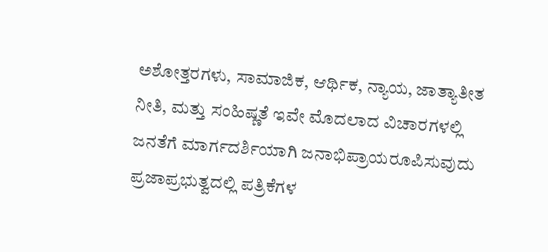ಅಶೋತ್ತರಗಳು, ಸಾಮಾಜಿಕ, ಆರ್ಥಿಕ, ನ್ಯಾಯ, ಜಾತ್ಯಾತೀತ ನೀತಿ, ಮತ್ತು ಸಂಹಿಷ್ಣತೆ ಇವೇ ಮೊದಲಾದ ವಿಚಾರಗಳಲ್ಲಿ ಜನತೆಗೆ ಮಾರ್ಗದರ್ಶಿಯಾಗಿ ಜನಾಭಿಪ್ರಾಯರೂಪಿಸುವುದು ಪ್ರಜಾಪ್ರಭುತ್ವದಲ್ಲಿ ಪತ್ರಿಕೆಗಳ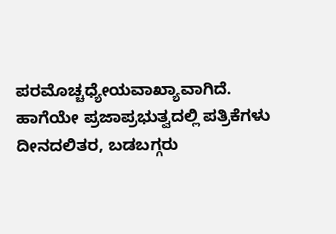ಪರಮೊಚ್ಚಧ್ಯೇಯವಾಖ್ಯಾವಾಗಿದೆ. ಹಾಗೆಯೇ ಪ್ರಜಾಪ್ರಭುತ್ವದಲ್ಲಿ ಪತ್ರಿಕೆಗಳು ದೀನದಲಿತರ, ಬಡಬಗ್ಗರು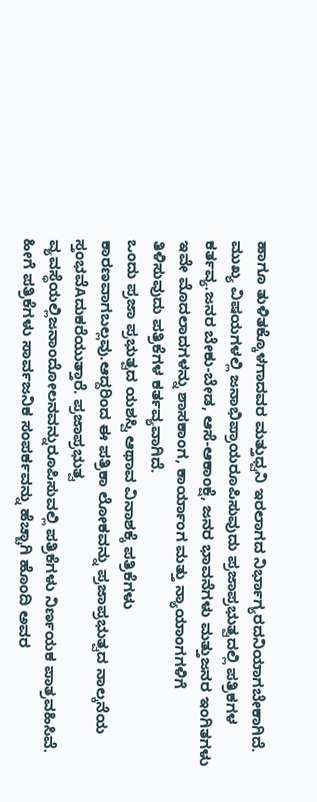ಹಾಗೂ ತುಳಿತಕ್ಕೊಳಗಾದವರ ಮತ್ತುಧ್ವನಿ ಇರಲಾಗದ ನಿರ್ಭಾಗ್ಯರದನಿಯಾಗಬೇಕಾಗಿದೆ. ಮುಖ್ಯ ವಿಷಯಗಳಲ್ಲಿ ಜನಾಭಿಪ್ರಾಯರೂಪಿಸುವುದು ಪ್ರಜಾಪ್ರಭುತ್ವದಲ್ಲಿ ಪತ್ರಿಕಗಳ ಕರ್ತವ್ಯ.ಜನರ ಬೇಕು-ಬೇಡ, ಆಸೆ-ಆಕಾಂಕ್ಷೆ, ಜನರ ಭಾವನೆಗಳು ಮತ್ತುಜನರ ಇಂಗಿತಗಳು ಇವೇ ಮೊದಲಾದಗಳನ್ನು ಶಾಸಕಾಂಗ, ಕಾರ್ಯಾಂಗ ಮತ್ತು ನ್ಯಾಯಾಂಗಗಳಿಗೆ ತಿಳಿಸುವುದು ಪತ್ರಿಕೆಗಳ ಕರ್ತವ್ಯವಾಗಿದೆ.
ಒಂದು ಪ್ರಜಾ ಪ್ರಭುತ್ವದ ಯಶಸ್ವಿ ಆಥಾವ ವಿನಾಶಕ್ಕೆ ಪತ್ರಿಕೆಗಳು ಕಾರಣವಾಗಬಲ್ಲವು.ಆದ್ದರಿಂದ ಈ ಪತ್ರಿಕಾ ಲೋಕವನ್ನು ಪ್ರಜಾಪ್ರಭುತ್ವದ ನಾಲ್ಕನೆಯ ಸ್ತಂಭವೆAದುಕರೆಯುತ್ತಾರೆ. ಪ್ರಜಾಪ್ರಭುತ್ವ ವ್ಯವಸ್ಥೆಯಲ್ಲಿಜನಾಂದೋಲನವನ್ನುರೂಪಿಸುವಲ್ಲಿ ಪತ್ರಿಕೆಗಳು ನಿರ್ಣಯಕ ಪಾತ್ರವಹಿಸಿವೆ. ಹೀಗೆ ಪತ್ರಿಕೆಗಳು ಸಾರ್ವಜನಿಕ ಸಂಪರ್ಕವನ್ನು ಹೆಚ್ಚಾಗಿ ಹೊಂದಿ ಅವರ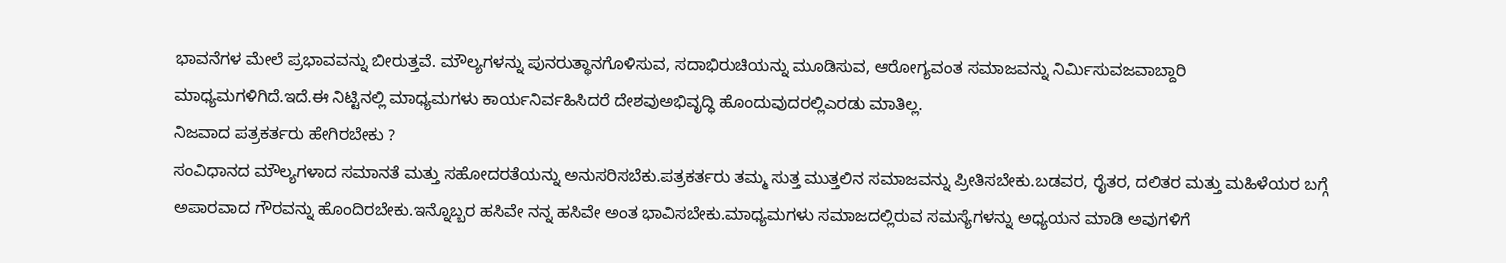ಭಾವನೆಗಳ ಮೇಲೆ ಪ್ರಭಾವವನ್ನು ಬೀರುತ್ತವೆ. ಮೌಲ್ಯಗಳನ್ನು ಪುನರುತ್ಥಾನಗೊಳಿಸುವ, ಸದಾಭಿರುಚಿಯನ್ನು ಮೂಡಿಸುವ, ಆರೋಗ್ಯವಂತ ಸಮಾಜವನ್ನು ನಿರ್ಮಿಸುವಜವಾಬ್ದಾರಿ ಮಾಧ್ಯಮಗಳಿಗಿದೆ.ಇದೆ.ಈ ನಿಟ್ಟಿನಲ್ಲಿ ಮಾಧ್ಯಮಗಳು ಕಾರ್ಯನಿರ್ವಹಿಸಿದರೆ ದೇಶವುಅಭಿವೃದ್ಧಿ ಹೊಂದುವುದರಲ್ಲಿಎರಡು ಮಾತಿಲ್ಲ.
ನಿಜವಾದ ಪತ್ರಕರ್ತರು ಹೇಗಿರಬೇಕು ?
ಸಂವಿಧಾನದ ಮೌಲ್ಯಗಳಾದ ಸಮಾನತೆ ಮತ್ತು ಸಹೋದರತೆಯನ್ನು ಅನುಸರಿಸಬೆಕು.ಪತ್ರಕರ್ತರು ತಮ್ಮ ಸುತ್ತ ಮುತ್ತಲಿನ ಸಮಾಜವನ್ನು ಪ್ರೀತಿಸಬೇಕು.ಬಡವರ, ರೈತರ, ದಲಿತರ ಮತ್ತು ಮಹಿಳೆಯರ ಬಗ್ಗೆ ಅಪಾರವಾದ ಗೌರವನ್ನು ಹೊಂದಿರಬೇಕು.ಇನ್ನೊಬ್ಬರ ಹಸಿವೇ ನನ್ನ ಹಸಿವೇ ಅಂತ ಭಾವಿಸಬೇಕು.ಮಾಧ್ಯಮಗಳು ಸಮಾಜದಲ್ಲಿರುವ ಸಮಸ್ಯೆಗಳನ್ನು ಅಧ್ಯಯನ ಮಾಡಿ ಅವುಗಳಿಗೆ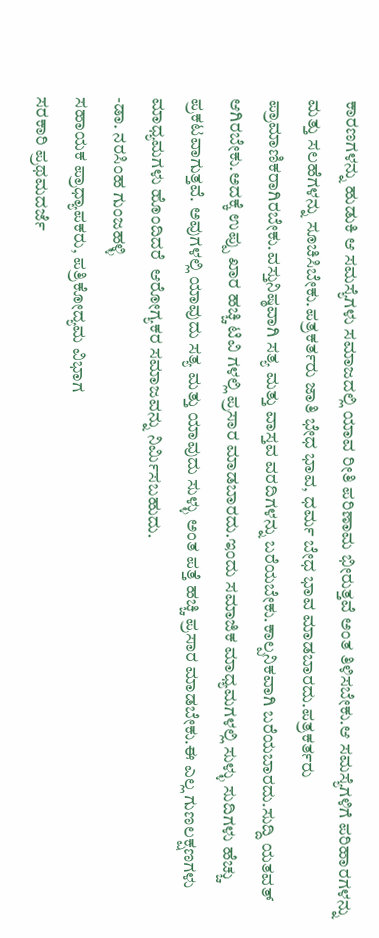ಕಾರಣಗಳನ್ನು ಹುಡುಕಿ ಆ ಸಮಸ್ಯೆಗಳು ಸಮಾಜದಲ್ಲಿ ಯಾವ ರೀತಿ ಪರಿಣಾಮ ಭೀರುತ್ತವೆ ಅಂತ ತಿಳಿಸಬೇಕು.ಆ ಸಮಸ್ಯೆಗಳಿಗೆ ಪರಿಹಾರಗಳನ್ನು ಮತ್ತು ಸಲಹೆಗಳನ್ನು ಸೂಚಿಸಿಬೇಕು.ಪತ್ರಕರ್ತರು ಜಾತಿ ಭೇಧ ಭಾವ, ಧರ್ಮ ಬೇಧ ಭಾವ ಮಾಡಬಾರದು.ಪತ್ರಕರ್ತರು ಪ್ರಾಮಾಣಿಕರಾಗಿರಬೇಕು.ವಸ್ತುನಿಷ್ಠವಾಗಿ ಸತ್ಯ ಮತ್ತು ವಾಸ್ತವ ವರದಿಗಳನ್ನು ಬರೆಯಬೇಕು.ಕಾಲ್ಪನಿಕವಾಗಿ ಬರೆಯಬಾರದು.ಸುದ್ದಿ ಯತವತ್ ಆಗಿರಬೇಕು.ಅದಕ್ಕೆ ಉಪ್ಪು ಖಾರ ಹಚ್ಚಿ ಟಿವಿ ಗಳಲ್ಲಿ ಪ್ರಸಾರ ಮಾಡಬಾರದು.ಇಂದು ಸಮಾಜಿಕ ಮಾಧ್ಯಮಗಳಲ್ಲಿ ಸುಳ್ಳು ಸುದಿಗಳು ಹೆಚ್ಚು ಪ್ರಕಟವಾಗುತ್ತವೆ. ಅವುಗಳಲ್ಲಿ ಯಾವುದು ಸತ್ಯ ಮತ್ತು ಯಾವುದು ಸುಳ್ಳು ಅಂತ ಪತ್ತೆ ಹಚ್ಚಿ ಪ್ರಸಾರ ಮಾಡಬೇಕು.ಈ ಎಲ್ಲ ಗುಣಲಕ್ಷಣಗಳು ಮಾಧ್ಯಮಗಳು ಹೊಂದಿದರೆ  ಆರೋಗ್ಯಕರ ಸಮಾಜವನ್ನು ನಿರ್ಮಿಸಬಹುದು.
-ಡಾ. ನರಸಿಂಹ ಗುಂಜಹಳ್ಳಿ
ಸಹಾಯಕ ಪ್ರಾಧ್ಯಾಪಕರು, ಪತ್ರಿಕೋದ್ಯಮ ವಿಭಾಗ
ಸರಕಾರಿ ಪ್ರಥಮದರ್ಜೆ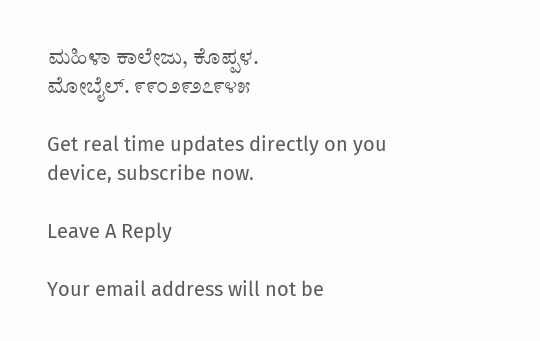ಮಹಿಳಾ ಕಾಲೇಜು, ಕೊಪ್ಪಳ.
ಮೋಬೈಲ್. ೯೯೦೨೯೨೭೯೪೫

Get real time updates directly on you device, subscribe now.

Leave A Reply

Your email address will not be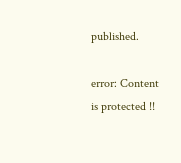published.

error: Content is protected !!